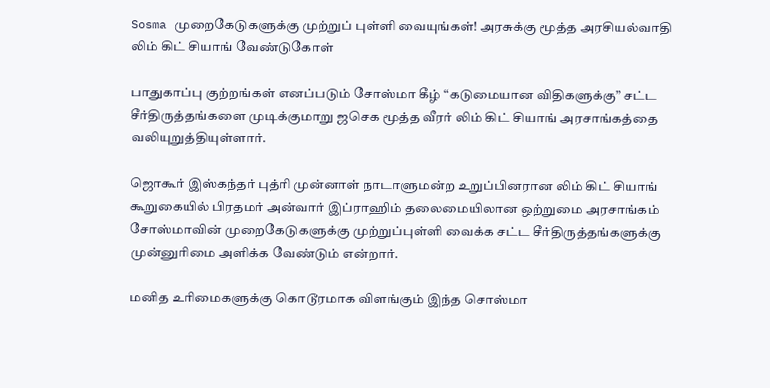Sosma முறைகேடுகளுக்கு முற்றுப் புள்ளி வையுங்கள்! அரசுக்கு மூத்த அரசியல்வாதி லிம் கிட் சியாங் வேண்டுகோள்

பாதுகாப்பு குற்றங்கள் எனப்படும் சோஸ்மா கீழ் “கடுமையான விதிகளுக்கு” சட்ட சீர்திருத்தங்களை முடிக்குமாறு ஜசெக மூத்த வீரர் லிம் கிட் சியாங் அரசாங்கத்தை வலியுறுத்தியுள்ளார்.

ஜொகூர் இஸ்கந்தர் புத்ரி முன்னாள் நாடாளுமன்ற உறுப்பினரான லிம் கிட் சியாங் கூறுகையில் பிரதமர் அன்வார் இப்ராஹிம் தலைமையிலான ஒற்றுமை அரசாங்கம் சோஸ்மாவின் முறைகேடுகளுக்கு முற்றுப்புள்ளி வைக்க சட்ட சீர்திருத்தங்களுக்கு முன்னுரிமை அளிக்க வேண்டும் என்றார்.

மனித உரிமைகளுக்கு கொடூரமாக விளங்கும் இந்த சொஸ்மா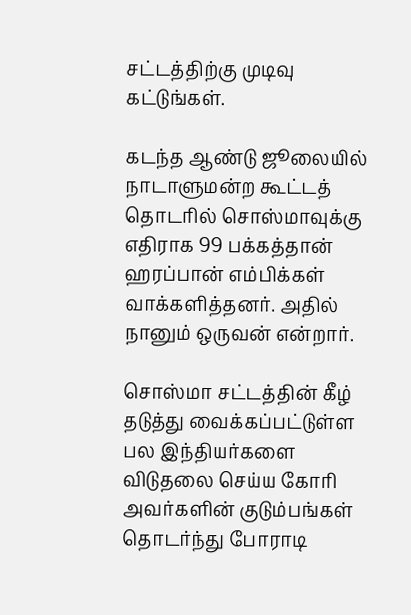சட்டத்திற்கு முடிவு கட்டுங்கள்.

கடந்த ஆண்டு ஜூலையில் நாடாளுமன்ற கூட்டத் தொடரில் சொஸ்மாவுக்கு எதிராக 99 பக்கத்தான் ஹரப்பான் எம்பிக்கள் வாக்களித்தனர். அதில் நானும் ஒருவன் என்றார்.

சொஸ்மா சட்டத்தின் கீழ் தடுத்து வைக்கப்பட்டுள்ள பல இந்தியர்களை விடுதலை செய்ய கோரி அவர்களின் குடும்பங்கள் தொடர்ந்து போராடி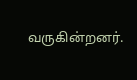வருகின்றனர்.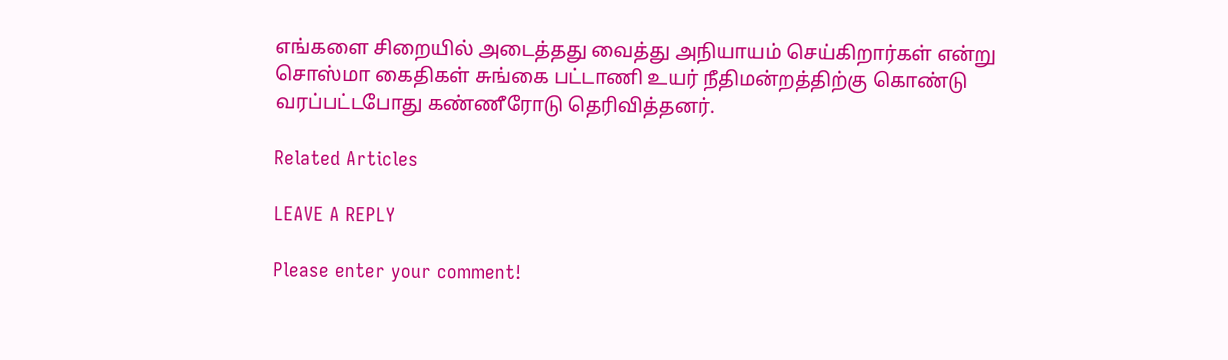எங்களை சிறையில் அடைத்தது வைத்து அநியாயம் செய்கிறார்கள் என்று சொஸ்மா கைதிகள் சுங்கை பட்டாணி உயர் நீதிமன்றத்திற்கு கொண்டு வரப்பட்டபோது கண்ணீரோடு தெரிவித்தனர்.

Related Articles

LEAVE A REPLY

Please enter your comment!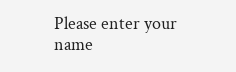Please enter your name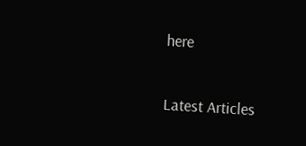here

Latest Articles